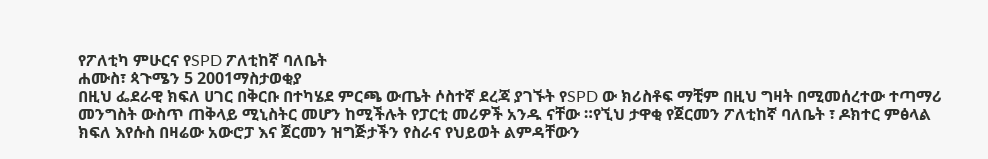የፖለቲካ ምሁርና የSPD ፖለቲከኛ ባለቤት
ሐሙስ፣ ጳጉሜን 5 2001ማስታወቂያ
በዚህ ፌደራዊ ክፍለ ሀገር በቅርቡ በተካሄደ ምርጫ ውጤት ሶስተኛ ደረጃ ያገኙት የSPD ው ክሪስቶፍ ማቺም በዚህ ግዛት በሚመሰረተው ተጣማሪ መንግስት ውስጥ ጠቅላይ ሚኒስትር መሆን ከሚችሉት የፓርቲ መሪዎች አንዱ ናቸው ።የኚህ ታዋቂ የጀርመን ፖለቲከኛ ባለቤት ፣ ዶክተር ምፅላል ክፍለ እየሱስ በዛሬው አውሮፓ እና ጀርመን ዝግጅታችን የስራና የህይወት ልምዳቸውን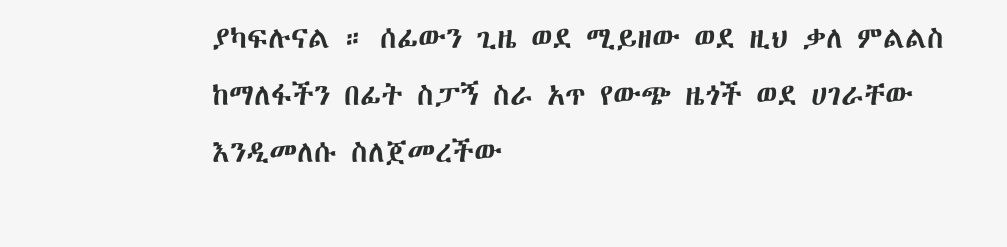ያካፍሉናል ። ሰፊውን ጊዜ ወደ ሚይዘው ወደ ዚህ ቃለ ምልልስ ከማለፋችን በፊት ስፓኝ ስራ አጥ የውጭ ዜጎች ወደ ሀገራቸው እንዲመለሱ ስለጀመረችው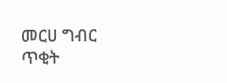መርሀ ግብር ጥቂት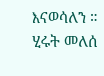እናወሳለን ።
ሂሩት መለሰ